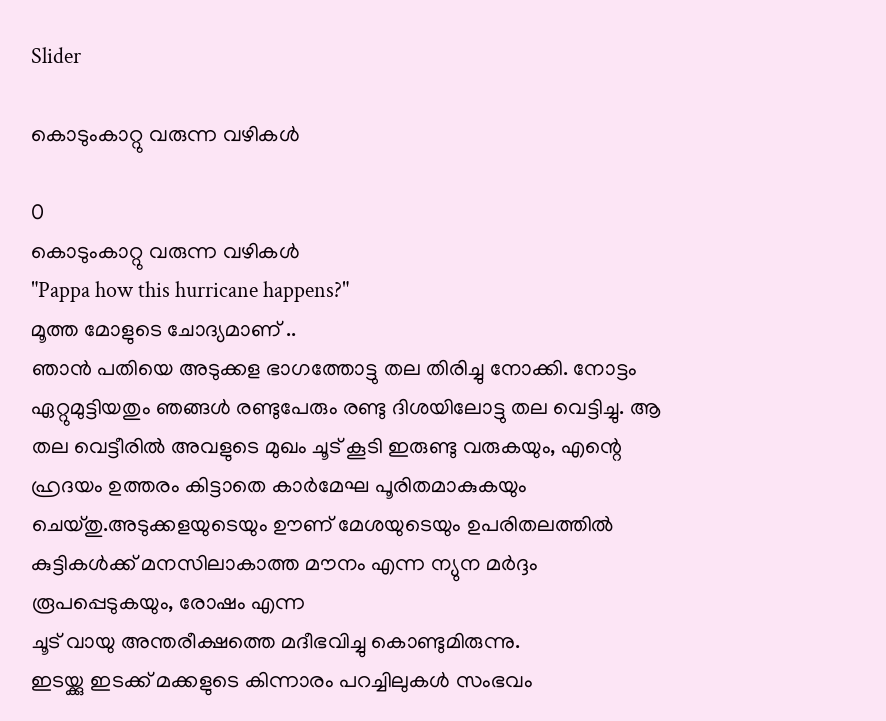Slider

കൊടുംകാറ്റു വരുന്ന വഴികൾ

0
കൊടുംകാറ്റു വരുന്ന വഴികൾ
"Pappa how this hurricane happens?"
മൂത്ത മോളുടെ ചോദ്യമാണ് ..
ഞാൻ പതിയെ അടുക്കള ഭാഗത്തോട്ടു തല തിരിച്ചു നോക്കി. നോട്ടം ഏറ്റുമുട്ടിയതും ഞങ്ങൾ രണ്ടുപേരും രണ്ടു ദിശയിലോട്ടു തല വെട്ടിച്ചു. ആ തല വെട്ടീരിൽ അവളുടെ മുഖം ചൂട് കൂടി ഇരുണ്ടു വരുകയും, എന്റെ ഹ്രദയം ഉത്തരം കിട്ടാതെ കാർമേഘ പൂരിതമാകുകയും ചെയ്തു.അടുക്കളയുടെയും ഊണ് മേശയുടെയും ഉപരിതലത്തിൽ കുട്ടികൾക്ക് മനസിലാകാത്ത മൗനം എന്ന ന്യുന മർദ്ദം രൂപപ്പെടുകയും, രോഷം എന്ന
ചൂട് വായു അന്തരീക്ഷത്തെ മദീഭവിച്ചു കൊണ്ടുമിരുന്നു.
ഇടയ്ക്കു ഇടക്ക് മക്കളുടെ കിന്നാരം പറച്ചിലുകൾ സംഭവം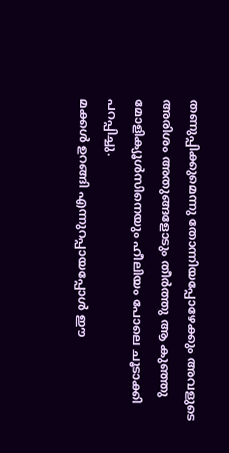തണുപ്പിക്കുമെന്നു തോന്നിയപ്പോഴേക്കും അവളുടെ അരിശം അതുങ്ങളോടും തീർത്തു ആ കുഞ്ഞു മോളിക്യൂൾസിനെയും ഹീലിയം പോലെ ചൂടാക്കി പറപ്പിച്ചു.
മക്കൾ ഉറങ്ങി എന്നുറപ്പായപ്പോൾ ഈ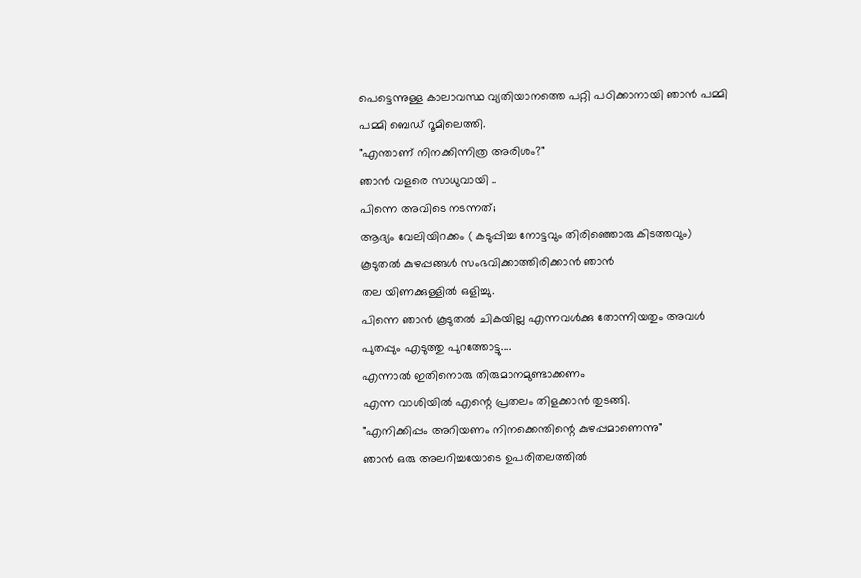പെട്ടെന്നുള്ള കാലാവസ്ഥ വ്യതിയാനത്തെ പറ്റി പഠിക്കാനായി ഞാൻ പമ്മി പമ്മി ബെഡ് റൂമിലെത്തി.
"എന്താണ് നിനക്കിന്നിത്ര അരിശം?"
ഞാൻ വളരെ സാധുവായി ..
പിന്നെ അവിടെ നടന്നത്;
ആദ്യം വേലിയിറക്കം ( കടുപ്പിച്ച നോട്ടവും തിരിഞ്ഞൊരു കിടത്തവും)
കൂടുതൽ കുഴപ്പങ്ങൾ സംഭവിക്കാത്തിരിക്കാൻ ഞാൻ
തല യിണക്കുള്ളിൽ ഒളിച്ചു.
പിന്നെ ഞാൻ കൂടുതൽ ചികയില്ല എന്നവൾക്കു തോന്നിയതും അവൾ പുതപ്പും എടുത്തു പുറത്തോട്ടു....
എന്നാൽ ഇതിനൊരു തിരുമാനമുണ്ടാക്കണം
എന്ന വാശിയിൽ എന്റെ പ്രതലം തിളക്കാൻ തുടങ്ങി.
"എനിക്കിപ്പം അറിയണം നിനക്കെന്തിന്റെ കുഴപ്പമാണെന്നു"
ഞാൻ ഒരു അലറിച്ചയോടെ ഉപരിതലത്തിൽ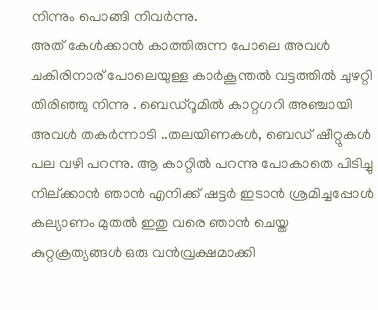നിന്നും പൊങ്ങി നിവർന്നു.
അത് കേൾക്കാൻ കാത്തിരുന്ന പോലെ അവൾ ചകിരിനാര്‌ പോലെയുള്ള കാർകൂന്തൽ വട്ടത്തിൽ ചുഴറ്റി തിരിഞ്ഞു നിന്നു . ബെഡ്‌റൂമിൽ കാറ്റഗറി അഞ്ചായി അവൾ തകർന്നാടി ..തലയിണകൾ, ബെഡ് ഷീറ്റുകൾ പല വഴി പറന്നു. ആ കാറ്റിൽ പറന്നു പോകാതെ പിടിച്ചു നില്ക്കാൻ ഞാൻ എനിക്ക് ഷട്ടർ ഇടാൻ ശ്രമിച്ചപ്പോൾ കല്യാണം മുതൽ ഇതു വരെ ഞാൻ ചെയ്ത കുറ്റക്രത്യങ്ങൾ ഒരു വൻവ്രക്ഷമാക്കി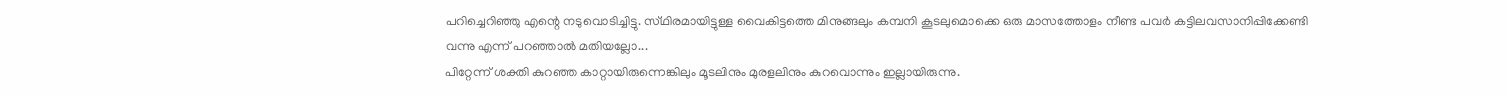പറിച്ചെറിഞ്ഞു എന്റെ നടുവൊടിച്ചിട്ടു. സ്‌ഥിരമായിട്ടുള്ള വൈകിട്ടത്തെ മിനുങ്ങലും കമ്പനി കൂടലുമൊക്കെ ഒരു മാസത്തോളം നീണ്ട പവർ കട്ടിലവസാനിപ്പിക്കേണ്ടി വന്നു എന്ന് പറഞ്ഞാൽ മതിയല്ലോ...
പിറ്റേന്ന് ശക്തി കുറഞ്ഞ കാറ്റായിരുന്നെങ്കിലും മൂടലിനും മുരളലിനും കുറവൊന്നും ഇല്ലായിരുന്നു.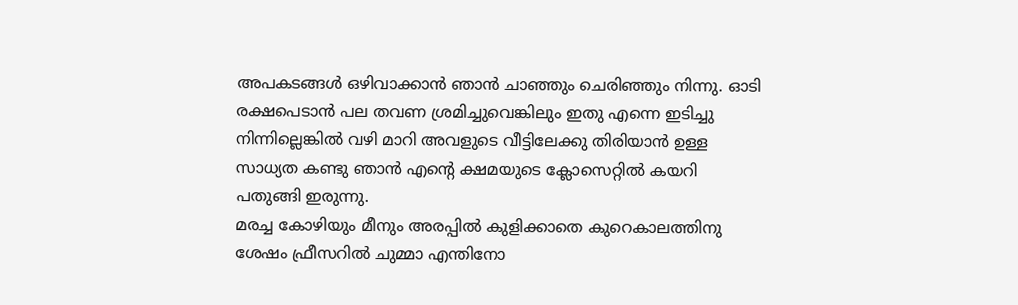അപകടങ്ങൾ ഒഴിവാക്കാൻ ഞാൻ ചാഞ്ഞും ചെരിഞ്ഞും നിന്നു. ഓടി രക്ഷപെടാൻ പല തവണ ശ്രമിച്ചുവെങ്കിലും ഇതു എന്നെ ഇടിച്ചു നിന്നില്ലെങ്കിൽ വഴി മാറി അവളുടെ വീട്ടിലേക്കു തിരിയാൻ ഉള്ള സാധ്യത കണ്ടു ഞാൻ എന്റെ ക്ഷമയുടെ ക്ലോസെറ്റിൽ കയറി പതുങ്ങി ഇരുന്നു.
മരച്ച കോഴിയും മീനും അരപ്പിൽ കുളിക്കാതെ കുറെകാലത്തിനു ശേഷം ഫ്രീസറിൽ ചുമ്മാ എന്തിനോ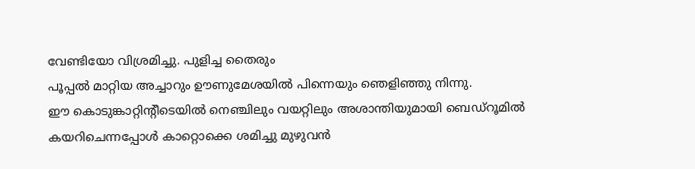വേണ്ടിയോ വിശ്രമിച്ചു. പുളിച്ച തൈരും
പൂപ്പൽ മാറ്റിയ അച്ചാറും ഊണുമേശയിൽ പിന്നെയും ഞെളിഞ്ഞു നിന്നു.
ഈ കൊടുങ്കാറ്റിന്റീടെയിൽ നെഞ്ചിലും വയറ്റിലും അശാന്തിയുമായി ബെഡ്‌റൂമിൽ കയറിചെന്നപ്പോൾ കാറ്റൊക്കെ ശമിച്ചു മുഴുവൻ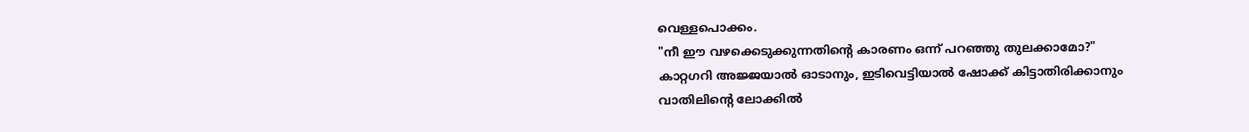വെള്ളപൊക്കം.
"നീ ഈ വഴക്കെടുക്കുന്നതിന്റെ കാരണം ഒന്ന് പറഞ്ഞു തുലക്കാമോ?"
കാറ്റഗറി അജ്ജയാൽ ഓടാനും, ഇടിവെട്ടിയാൽ ഷോക്ക് കിട്ടാതിരിക്കാനും വാതിലിന്റെ ലോക്കിൽ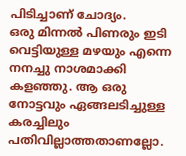പിടിച്ചാണ് ചോദ്യം.
ഒരു മിന്നൽ പിണരും ഇടി വെട്ടിയുള്ള മഴയും എന്നെ നനച്ചു നാശമാക്കി കളഞ്ഞു. ആ ഒരു നോട്ടവും ഏങ്ങലടിച്ചുള്ള കരച്ചിലും പതിവില്ലാത്തതാണല്ലോ.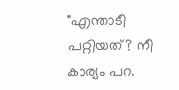"എന്താടീ പറ്റിയത്? നീ കാര്യം പറ.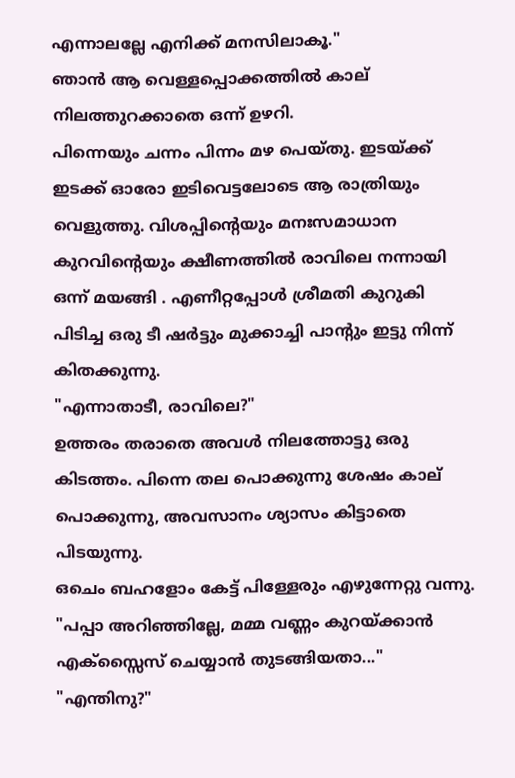എന്നാലല്ലേ എനിക്ക് മനസിലാകൂ."
ഞാൻ ആ വെള്ളപ്പൊക്കത്തിൽ കാല് നിലത്തുറക്കാതെ ഒന്ന് ഉഴറി.
പിന്നെയും ചന്നം പിന്നം മഴ പെയ്തു. ഇടയ്ക്ക് ഇടക്ക് ഓരോ ഇടിവെട്ടലോടെ ആ രാത്രിയും
വെളുത്തു. വിശപ്പിന്റെയും മനഃസമാധാന കുറവിന്റെയും ക്ഷീണത്തിൽ രാവിലെ നന്നായി ഒന്ന് മയങ്ങി . എണീറ്റപ്പോൾ ശ്രീമതി കുറുകി പിടിച്ച ഒരു ടീ ഷർട്ടും മുക്കാച്ചി പാന്റും ഇട്ടു നിന്ന് കിതക്കുന്നു.
"എന്നാതാടീ, രാവിലെ?"
ഉത്തരം തരാതെ അവൾ നിലത്തോട്ടു ഒരു കിടത്തം. പിന്നെ തല പൊക്കുന്നു ശേഷം കാല് പൊക്കുന്നു, അവസാനം ശ്യാസം കിട്ടാതെ പിടയുന്നു.
ഒചെം ബഹളോം കേട്ട് പിള്ളേരും എഴുന്നേറ്റു വന്നു.
"പപ്പാ അറിഞ്ഞില്ലേ, മമ്മ വണ്ണം കുറയ്ക്കാൻ എക്സ്സൈസ് ചെയ്യാൻ തുടങ്ങിയതാ..."
"എന്തിനു?"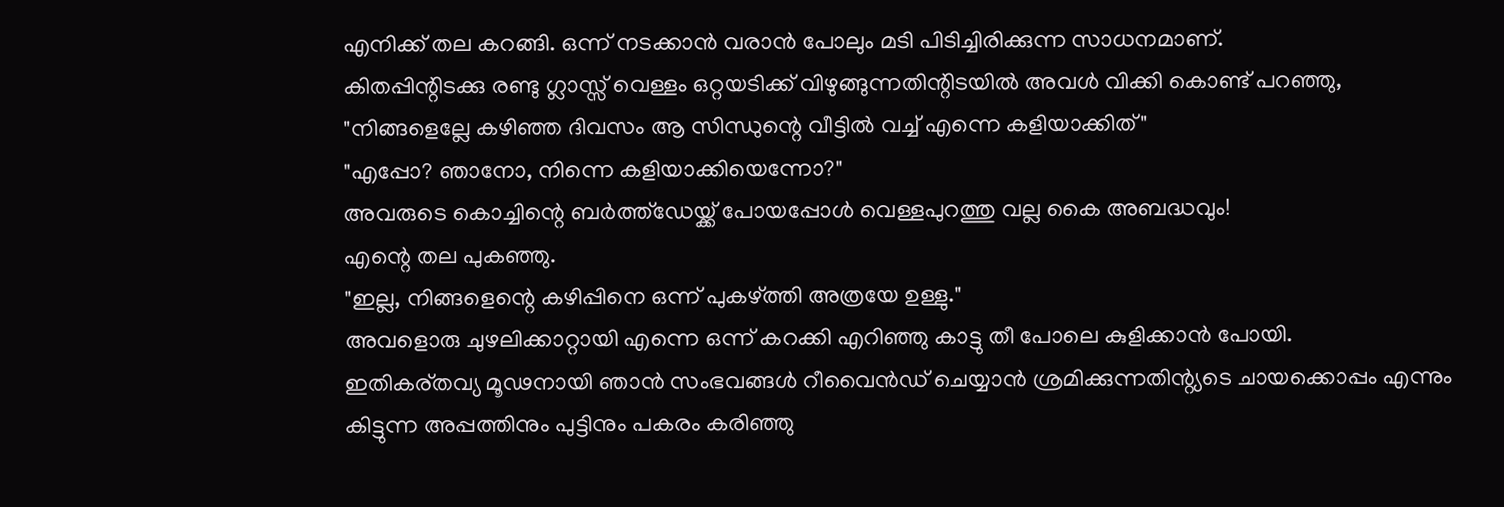എനിക്ക് തല കറങ്ങി. ഒന്ന് നടക്കാൻ വരാൻ പോലും മടി പിടിച്ചിരിക്കുന്ന സാധനമാണ്.
കിതപ്പിന്റിടക്കു രണ്ടു ഗ്ലാസ്സ് വെള്ളം ഒറ്റയടിക്ക് വിഴുങ്ങുന്നതിന്റിടയിൽ അവൾ വിക്കി കൊണ്ട് പറഞ്ഞു,
"നിങ്ങളെല്ലേ കഴിഞ്ഞ ദിവസം ആ സിന്ധുന്റെ വീട്ടിൽ വച്ച് എന്നെ കളിയാക്കിത്"
"എപ്പോ? ഞാനോ, നിന്നെ കളിയാക്കിയെന്നോ?"
അവരുടെ കൊച്ചിന്റെ ബർത്ത്ഡേയ്ക്ക് പോയപ്പോൾ വെള്ളപുറത്തു വല്ല കൈ അബദ്ധവും!
എന്റെ തല പുകഞ്ഞു.
"ഇല്ല, നിങ്ങളെന്റെ കഴിപ്പിനെ ഒന്ന് പുകഴ്ത്തി അത്രയേ ഉള്ളു."
അവളൊരു ചുഴലിക്കാറ്റായി എന്നെ ഒന്ന് കറക്കി എറിഞ്ഞു കാട്ടു തീ പോലെ കുളിക്കാൻ പോയി.
ഇതികര്തവ്യ മൂഢനായി ഞാൻ സംഭവങ്ങൾ റീവൈൻഡ് ചെയ്യാൻ ശ്രമിക്കുന്നതിന്റ്യടെ ചായക്കൊപ്പം എന്നും
കിട്ടുന്ന അപ്പത്തിനും പുട്ടിനും പകരം കരിഞ്ഞു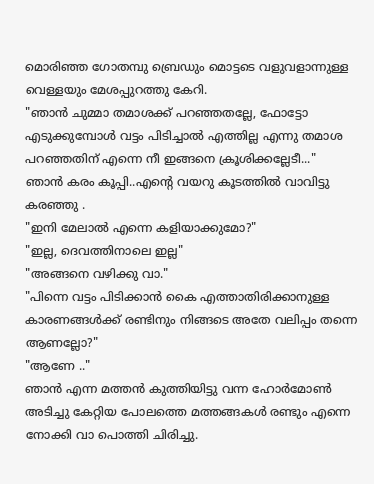മൊരിഞ്ഞ ഗോതമ്പു ബ്രെഡും മൊട്ടടെ വളുവളാന്നുള്ള വെള്ളയും മേശപ്പുറത്തു കേറി.
"ഞാൻ ചുമ്മാ തമാശക്ക് പറഞ്ഞതല്ലേ, ഫോട്ടോ എടുക്കുമ്പോൾ വട്ടം പിടിച്ചാൽ എത്തില്ല എന്നു തമാശ പറഞ്ഞതിന് എന്നെ നീ ഇങ്ങനെ ക്രൂശിക്കല്ലേടീ..."
ഞാൻ കരം കൂപ്പി..എന്റെ വയറു കൂടത്തിൽ വാവിട്ടു കരഞ്ഞു .
"ഇനി മേലാൽ എന്നെ കളിയാക്കുമോ?"
"ഇല്ല, ദെവത്തിനാലെ ഇല്ല"
"അങ്ങനെ വഴിക്കു വാ."
"പിന്നെ വട്ടം പിടിക്കാൻ കൈ എത്താതിരിക്കാനുള്ള കാരണങ്ങൾക്ക് രണ്ടിനും നിങ്ങടെ അതേ വലിപ്പം തന്നെ
ആണല്ലോ?"
"ആണേ .."
ഞാൻ എന്ന മത്തൻ കുത്തിയിട്ടു വന്ന ഹോർമോൺ അടിച്ചു കേറ്റിയ പോലത്തെ മത്തങ്ങകൾ രണ്ടും എന്നെ നോക്കി വാ പൊത്തി ചിരിച്ചു.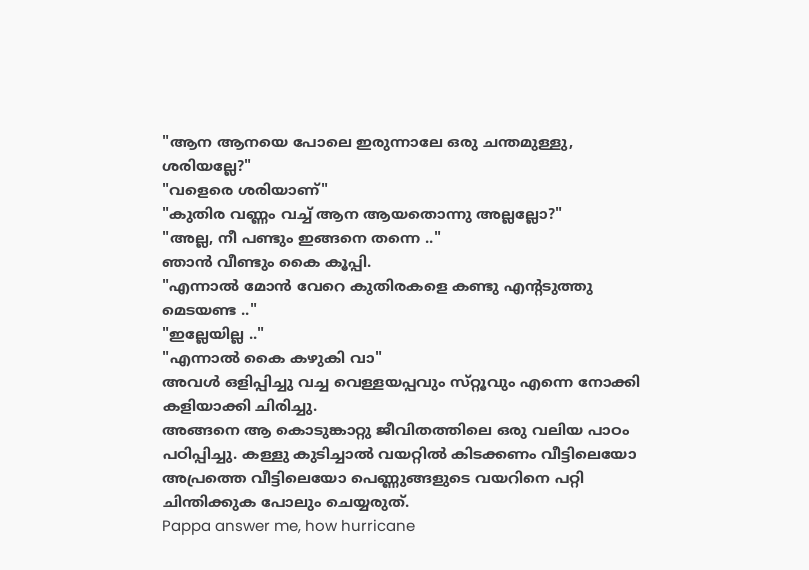"ആന ആനയെ പോലെ ഇരുന്നാലേ ഒരു ചന്തമുള്ളു, ശരിയല്ലേ?"
"വളെരെ ശരിയാണ്"
"കുതിര വണ്ണം വച്ച് ആന ആയതൊന്നു അല്ലല്ലോ?"
"അല്ല, നീ പണ്ടും ഇങ്ങനെ തന്നെ .."
ഞാൻ വീണ്ടും കൈ കൂപ്പി.
"എന്നാൽ മോൻ വേറെ കുതിരകളെ കണ്ടു എന്റടുത്തു മെടയണ്ട .."
"ഇല്ലേയില്ല .."
"എന്നാൽ കൈ കഴുകി വാ"
അവൾ ഒളിപ്പിച്ചു വച്ച വെള്ളയപ്പവും സ്‌റ്റൂവും എന്നെ നോക്കി കളിയാക്കി ചിരിച്ചു.
അങ്ങനെ ആ കൊടുങ്കാറ്റു ജീവിതത്തിലെ ഒരു വലിയ പാഠം പഠിപ്പിച്ചു. കള്ളു കുടിച്ചാൽ വയറ്റിൽ കിടക്കണം വീട്ടിലെയോ അപ്രത്തെ വീട്ടിലെയോ പെണ്ണുങ്ങളുടെ വയറിനെ പറ്റി ചിന്തിക്കുക പോലും ചെയ്യരുത്.
Pappa answer me, how hurricane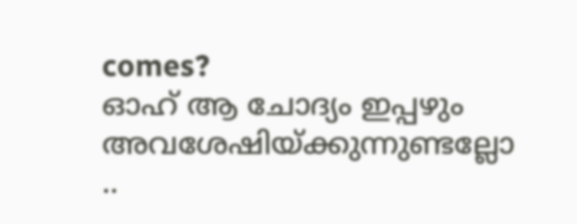comes?
ഓഹ് ആ ചോദ്യം ഇപ്പഴും അവശേഷിയ്ക്കുന്നുണ്ടല്ലോ ..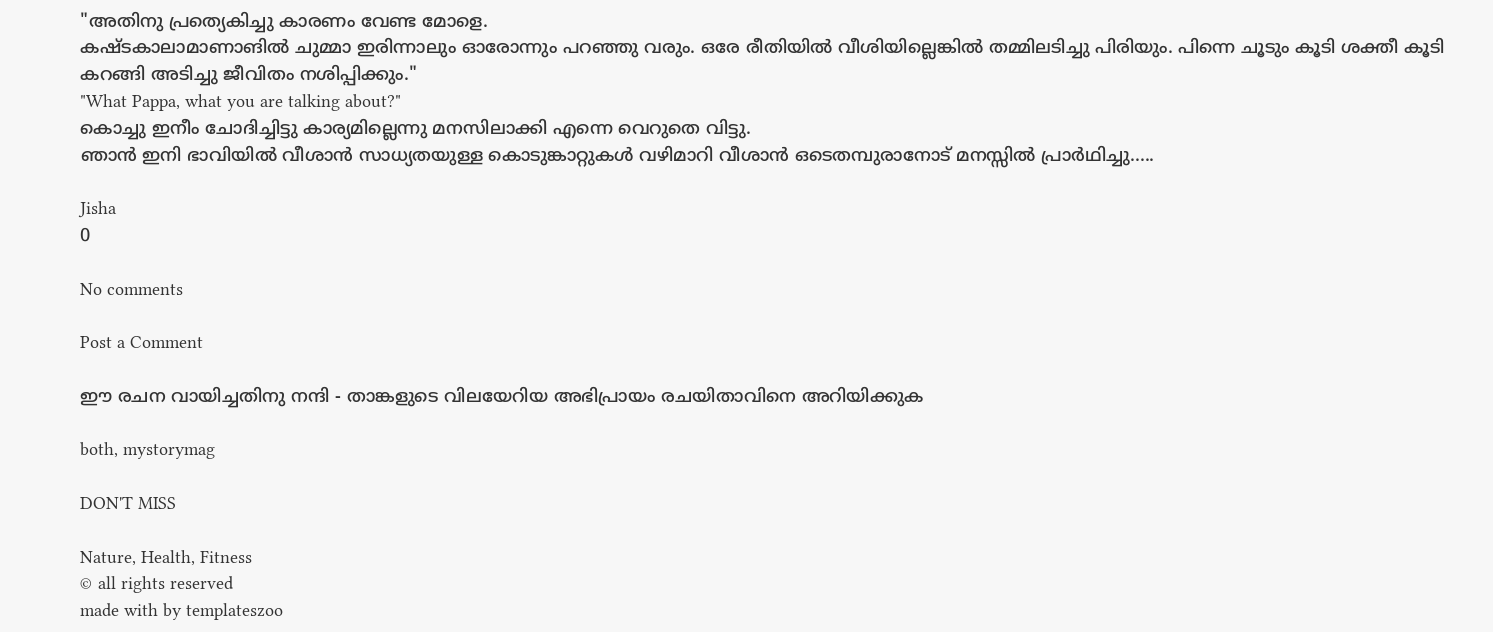"അതിനു പ്രത്യെകിച്ചു കാരണം വേണ്ട മോളെ.
കഷ്ടകാലാമാണാങിൽ ചുമ്മാ ഇരിന്നാലും ഓരോന്നും പറഞ്ഞു വരും. ഒരേ രീതിയിൽ വീശിയില്ലെങ്കിൽ തമ്മിലടിച്ചു പിരിയും. പിന്നെ ചൂടും കൂടി ശക്തീ കൂടി കറങ്ങി അടിച്ചു ജീവിതം നശിപ്പിക്കും."
"What Pappa, what you are talking about?"
കൊച്ചു ഇനീം ചോദിച്ചിട്ടു കാര്യമില്ലെന്നു മനസിലാക്കി എന്നെ വെറുതെ വിട്ടു.
ഞാൻ ഇനി ഭാവിയിൽ വീശാൻ സാധ്യതയുള്ള കൊടുങ്കാറ്റുകൾ വഴിമാറി വീശാൻ ഒടെതമ്പുരാനോട്‌ മനസ്സിൽ പ്രാർഥിച്ചു.....

Jisha
0

No comments

Post a Comment

ഈ രചന വായിച്ചതിനു നന്ദി - താങ്കളുടെ വിലയേറിയ അഭിപ്രായം രചയിതാവിനെ അറിയിക്കുക

both, mystorymag

DON'T MISS

Nature, Health, Fitness
© all rights reserved
made with by templateszoo